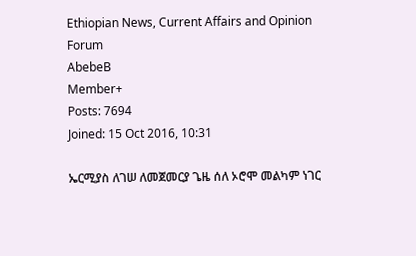Ethiopian News, Current Affairs and Opinion Forum
AbebeB
Member+
Posts: 7694
Joined: 15 Oct 2016, 10:31

ኤርሚያስ ለገሠ ለመጀመርያ ጌዜ ሰለ ኦሮሞ መልካም ነገር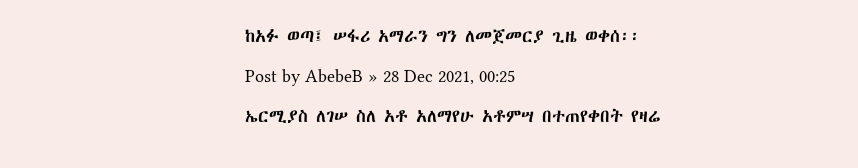ከአፉ ወጣ፤ ሠፋሪ አማራን ግን ለመጀመርያ ጊዜ ወቀሰ፡፡

Post by AbebeB » 28 Dec 2021, 00:25

ኤርሚያስ ለገሠ ስለ አቶ አለማየሁ አቶምሣ በተጠየቀበት የዛሬ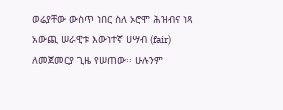ወሬያቸው ውስጥ ነበር ስለ ኦሮሞ ሕዝብና ነጻ አውጪ ሠራዊቱ እውነተኛ ሀሣብ (fair) ለመጀመርያ ጊዜ የሠጠው፡፡ ሁሉንም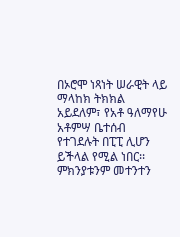በኦሮሞ ነጻነት ሠራዊት ላይ ማላከክ ትክክል አይደለም፣ የአቶ ዓለማየሁ አቶምሣ ቤተሰብ የተገደሉት በፒፒ ሊሆን ይችላል የሚል ነበር፡፡ ምክንያቱንም መተንተን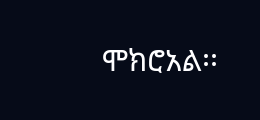ሞክሮአል፡፡